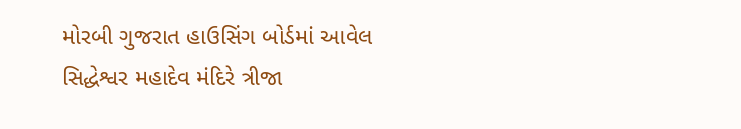મોરબી ગુજરાત હાઉસિંગ બોર્ડમાં આવેલ સિદ્ધેશ્વર મહાદેવ મંદિરે ત્રીજા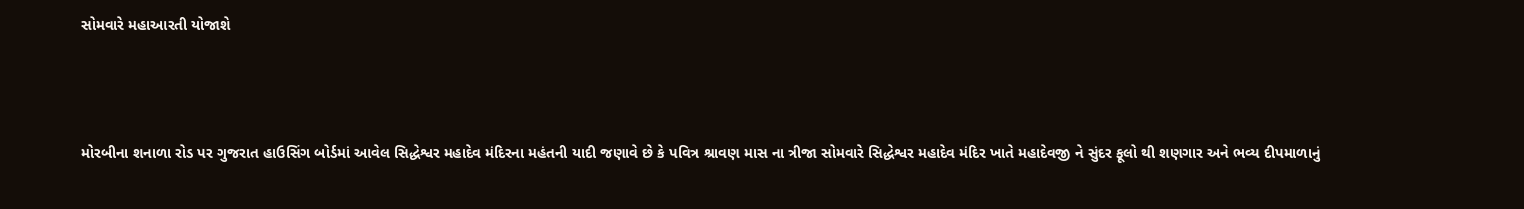સોમવારે મહાઆરતી યોજાશે



મોરબીના શનાળા રોડ પર ગુજરાત હાઉસિંગ બોર્ડમાં આવેલ સિદ્ધેશ્વર મહાદેવ મંદિરના મહંતની યાદી જણાવે છે કે પવિત્ર શ્રાવણ માસ ના ત્રીજા સોમવારે સિદ્ધેશ્વર મહાદેવ મંદિર ખાતે મહાદેવજી ને સુંદર ફૂલો થી શણગાર અને ભવ્ય દીપમાળાનું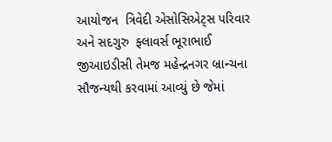આયોજન  ત્રિવેદી એસોસિએટ્સ પરિવાર અને સદગુરુ  ફ્લાવર્સ ભૂરાભાઈ જીઆઇડીસી તેમજ મહેન્દ્રનગર બ્રાન્ચના સૌજન્યથી કરવામાં આવ્યું છે જેમાં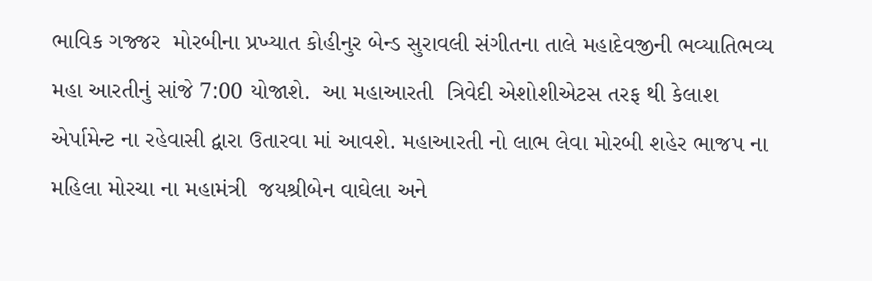ભાવિક ગજ્જર  મોરબીના પ્રખ્યાત કોહીનુર બેન્ડ સુરાવલી સંગીતના તાલે મહાદેવજીની ભવ્યાતિભવ્ય મહા આરતીનું સાંજે 7:00 યોજાશે.  આ મહાઆરતી  ત્રિવેદી એશોશીએટસ તરફ થી કેલાશ એર્પામેન્ટ ના રહેવાસી દ્વારા ઉતારવા માં આવશે. મહાઆરતી નો લાભ લેવા મોરબી શહેર ભાજપ ના મહિલા મોરચા ના મહામંત્રી  જયશ્રીબેન વાઘેલા અને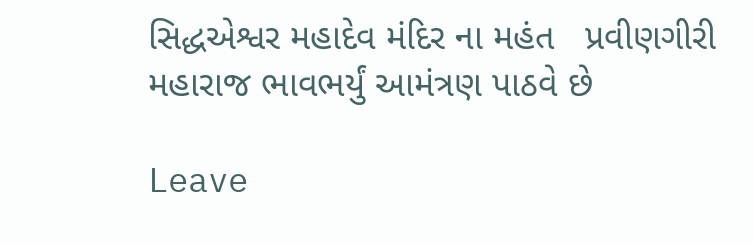સિદ્ધએશ્વર મહાદેવ મંદિર ના મહંત   પ્રવીણગીરી મહારાજ ભાવભર્યું આમંત્રણ પાઠવે છે

Leave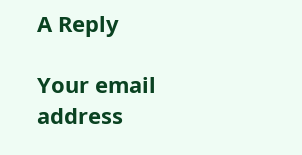A Reply

Your email address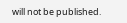will not be published.